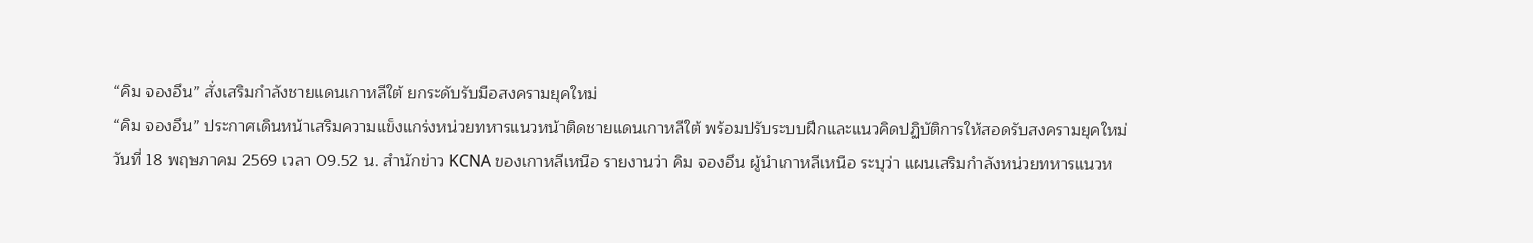“คิม จองอึน” สั่งเสริมกำลังชายแดนเกาหลีใต้ ยกระดับรับมือสงครามยุคใหม่
“คิม จองอึน” ประกาศเดินหน้าเสริมความแข็งแกร่งหน่วยทหารแนวหน้าติดชายแดนเกาหลีใต้ พร้อมปรับระบบฝึกและแนวคิดปฏิบัติการให้สอดรับสงครามยุคใหม่
วันที่ 18 พฤษภาคม 2569 เวลา 09.52 น. สำนักข่าว KCNA ของเกาหลีเหนือ รายงานว่า คิม จองอึน ผู้นำเกาหลีเหนือ ระบุว่า แผนเสริมกำลังหน่วยทหารแนวห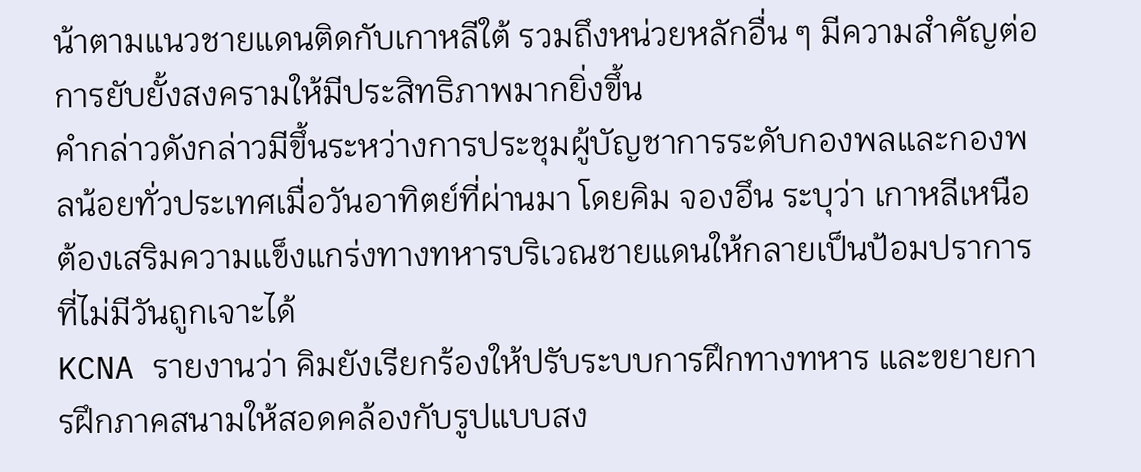น้าตามแนวชายแดนติดกับเกาหลีใต้ รวมถึงหน่วยหลักอื่น ๆ มีความสำคัญต่อการยับยั้งสงครามให้มีประสิทธิภาพมากยิ่งขึ้น
คำกล่าวดังกล่าวมีขึ้นระหว่างการประชุมผู้บัญชาการระดับกองพลและกองพลน้อยทั่วประเทศเมื่อวันอาทิตย์ที่ผ่านมา โดยคิม จองอึน ระบุว่า เกาหลีเหนือต้องเสริมความแข็งแกร่งทางทหารบริเวณชายแดนให้กลายเป็นป้อมปราการที่ไม่มีวันถูกเจาะได้
KCNA รายงานว่า คิมยังเรียกร้องให้ปรับระบบการฝึกทางทหาร และขยายการฝึกภาคสนามให้สอดคล้องกับรูปแบบสง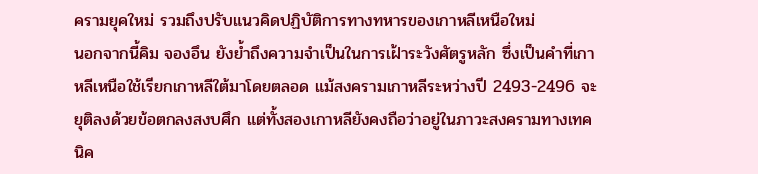ครามยุคใหม่ รวมถึงปรับแนวคิดปฏิบัติการทางทหารของเกาหลีเหนือใหม่
นอกจากนี้คิม จองอึน ยังย้ำถึงความจำเป็นในการเฝ้าระวังศัตรูหลัก ซึ่งเป็นคำที่เกาหลีเหนือใช้เรียกเกาหลีใต้มาโดยตลอด แม้สงครามเกาหลีระหว่างปี 2493-2496 จะยุติลงด้วยข้อตกลงสงบศึก แต่ทั้งสองเกาหลียังคงถือว่าอยู่ในภาวะสงครามทางเทคนิค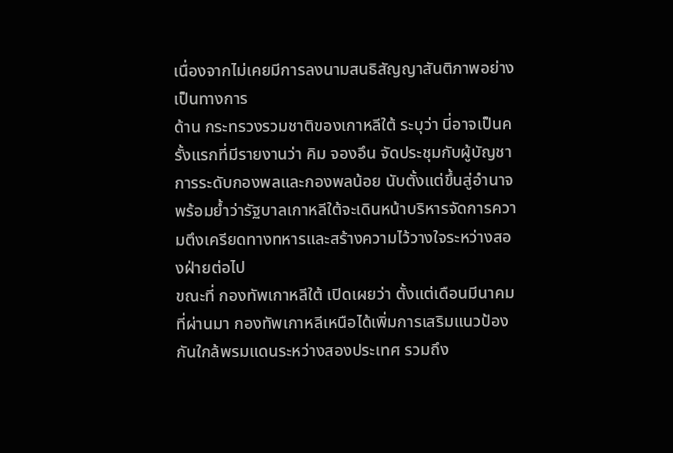เนื่องจากไม่เคยมีการลงนามสนธิสัญญาสันติภาพอย่างเป็นทางการ
ด้าน กระทรวงรวมชาติของเกาหลีใต้ ระบุว่า นี่อาจเป็นครั้งแรกที่มีรายงานว่า คิม จองอึน จัดประชุมกับผู้บัญชาการระดับกองพลและกองพลน้อย นับตั้งแต่ขึ้นสู่อำนาจ พร้อมย้ำว่ารัฐบาลเกาหลีใต้จะเดินหน้าบริหารจัดการความตึงเครียดทางทหารและสร้างความไว้วางใจระหว่างสองฝ่ายต่อไป
ขณะที่ กองทัพเกาหลีใต้ เปิดเผยว่า ตั้งแต่เดือนมีนาคมที่ผ่านมา กองทัพเกาหลีเหนือได้เพิ่มการเสริมแนวป้องกันใกล้พรมแดนระหว่างสองประเทศ รวมถึง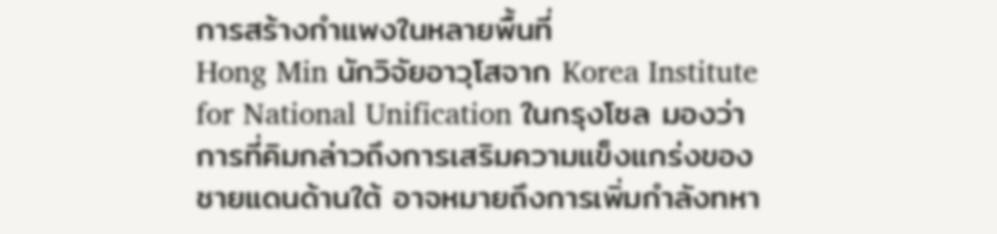การสร้างกำแพงในหลายพื้นที่
Hong Min นักวิจัยอาวุโสจาก Korea Institute for National Unification ในกรุงโซล มองว่าการที่คิมกล่าวถึงการเสริมความแข็งแกร่งของชายแดนด้านใต้ อาจหมายถึงการเพิ่มกำลังทหา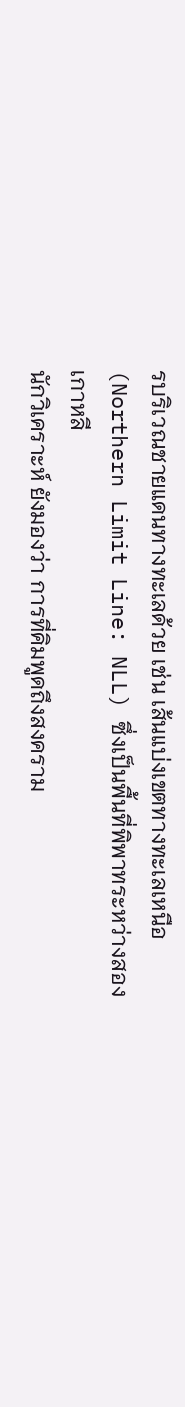รบริเวณชายแดนทางทะเลด้วย เช่น เส้นแบ่งเขตทางทะเลเหนือ (Northern Limit Line: NLL) ซึ่งเป็นพื้นที่พิพาทระหว่างสองเกาหลี
นักวิเคราะห์ ยังมองว่า การที่คิมพูดถึงสงคราม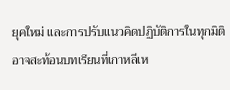ยุคใหม่ และการปรับแนวคิดปฏิบัติการในทุกมิติ อาจสะท้อนบทเรียนที่เกาหลีเห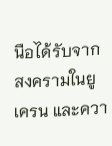นือได้รับจากสงครามในยูเครน และควา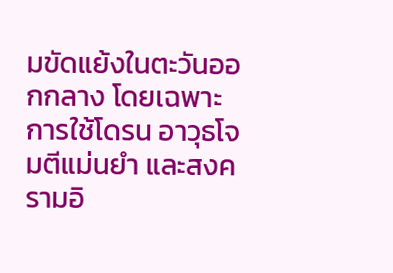มขัดแย้งในตะวันออกกลาง โดยเฉพาะการใช้โดรน อาวุธโจมตีแม่นยำ และสงครามอิ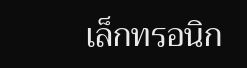เล็กทรอนิก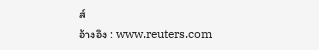ส์
อ้างอิง : www.reuters.com